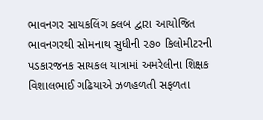ભાવનગર સાયકલિંગ ક્લબ દ્વારા આયોજિત ભાવનગરથી સોમનાથ સુધીની ૨૭૦ કિલોમીટરની પડકારજનક સાયકલ યાત્રામાં અમરેલીના શિક્ષક વિશાલભાઈ ગઢિયાએ ઝળહળતી સફળતા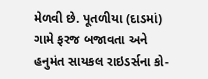મેળવી છે. પૂતળીયા (દાડમાં) ગામે ફરજ બજાવતા અને હનુમંત સાયકલ રાઇડર્સના કો-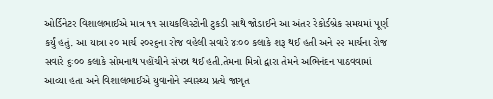ઓર્ડિનેટર વિશાલભાઈએ માત્ર ૧૧ સાયકલિસ્ટોની ટુકડી સાથે જોડાઈને આ અંતર રેકોર્ડબ્રેક સમયમાં પૂર્ણ કર્યું હતું. આ યાત્રા ૨૦ માર્ચ ૨૦૨૬ના રોજ વહેલી સવારે ૪ઃ૦૦ કલાકે શરૂ થઈ હતી અને ૨૨ માર્ચના રોજ સવારે ૬ઃ૦૦ કલાકે સોમનાથ પહોંચીને સંપન્ન થઈ હતી.તેમના મિત્રો દ્વારા તેમને અભિનંદન પાઠવવામાં આવ્યા હતા અને વિશાલભાઈએ યુવાનોને સ્વાસ્થ્ય પ્રત્યે જાગૃત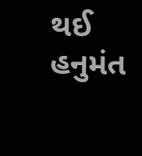થઈ હનુમંત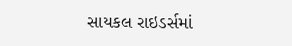સાયકલ રાઇડર્સમાં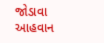જોડાવા આહવાન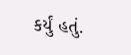કર્યું હતું.